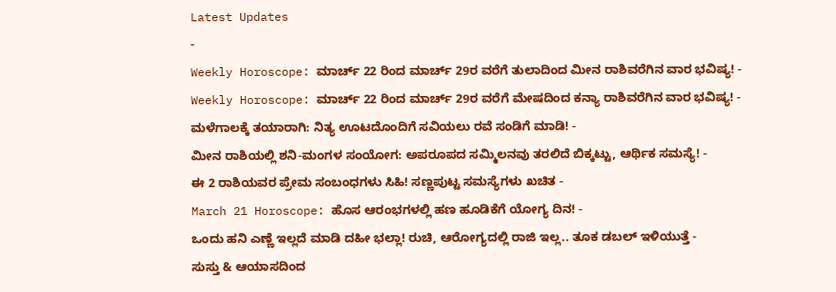Latest Updates
-
Weekly Horoscope: ಮಾರ್ಚ್ 22 ರಿಂದ ಮಾರ್ಚ್ 29ರ ವರೆಗೆ ತುಲಾದಿಂದ ಮೀನ ರಾಶಿವರೆಗಿನ ವಾರ ಭವಿಷ್ಯ! -
Weekly Horoscope: ಮಾರ್ಚ್ 22 ರಿಂದ ಮಾರ್ಚ್ 29ರ ವರೆಗೆ ಮೇಷದಿಂದ ಕನ್ಯಾ ರಾಶಿವರೆಗಿನ ವಾರ ಭವಿಷ್ಯ! -
ಮಳೆಗಾಲಕ್ಕೆ ತಯಾರಾಗಿ: ನಿತ್ಯ ಊಟದೊಂದಿಗೆ ಸವಿಯಲು ರವೆ ಸಂಡಿಗೆ ಮಾಡಿ! -
ಮೀನ ರಾಶಿಯಲ್ಲಿ ಶನಿ-ಮಂಗಳ ಸಂಯೋಗ: ಅಪರೂಪದ ಸಮ್ಮಿಲನವು ತರಲಿದೆ ಬಿಕ್ಕಟ್ಟು, ಆರ್ಥಿಕ ಸಮಸ್ಯೆ! -
ಈ 2 ರಾಶಿಯವರ ಪ್ರೇಮ ಸಂಬಂಧಗಳು ಸಿಹಿ! ಸಣ್ಣಪುಟ್ಟ ಸಮಸ್ಯೆಗಳು ಖಚಿತ -
March 21 Horoscope: ಹೊಸ ಆರಂಭಗಳಲ್ಲಿ ಹಣ ಹೂಡಿಕೆಗೆ ಯೋಗ್ಯ ದಿನ! -
ಒಂದು ಹನಿ ಎಣ್ಣೆ ಇಲ್ಲದೆ ಮಾಡಿ ದಹೀ ಭಲ್ಲಾ! ರುಚಿ, ಆರೋಗ್ಯದಲ್ಲಿ ರಾಜಿ ಇಲ್ಲ.. ತೂಕ ಡಬಲ್ ಇಳಿಯುತ್ತೆ -
ಸುಸ್ತು & ಆಯಾಸದಿಂದ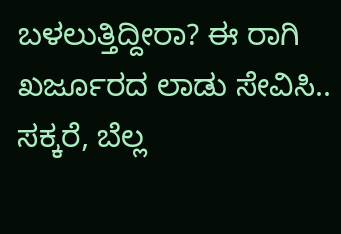ಬಳಲುತ್ತಿದ್ದೀರಾ? ಈ ರಾಗಿ ಖರ್ಜೂರದ ಲಾಡು ಸೇವಿಸಿ.. ಸಕ್ಕರೆ, ಬೆಲ್ಲ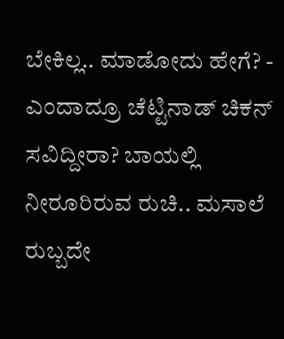ಬೇಕಿಲ್ಲ.. ಮಾಡೋದು ಹೇಗೆ? -
ಎಂದಾದ್ರೂ ಚೆಟ್ಟಿನಾಡ್ ಚಿಕನ್ ಸವಿದ್ದೀರಾ? ಬಾಯಲ್ಲಿ ನೀರೂರಿರುವ ರುಚಿ.. ಮಸಾಲೆ ರುಬ್ಬದೇ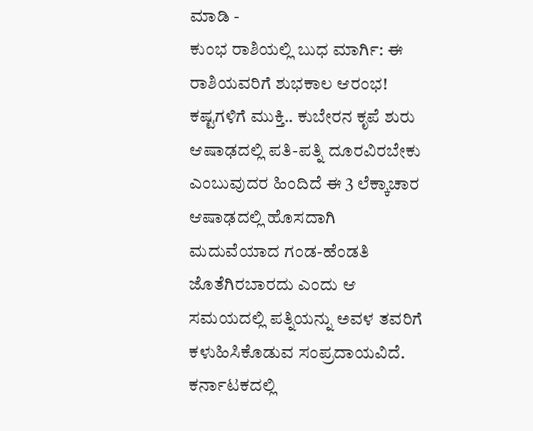ಮಾಡಿ -
ಕುಂಭ ರಾಶಿಯಲ್ಲಿ ಬುಧ ಮಾರ್ಗಿ: ಈ ರಾಶಿಯವರಿಗೆ ಶುಭಕಾಲ ಆರಂಭ! ಕಷ್ಟಗಳಿಗೆ ಮುಕ್ತಿ.. ಕುಬೇರನ ಕೃಪೆ ಶುರು
ಆಷಾಢದಲ್ಲಿ ಪತಿ-ಪತ್ನಿ ದೂರವಿರಬೇಕು ಎಂಬುವುದರ ಹಿಂದಿದೆ ಈ 3 ಲೆಕ್ಕಾಚಾರ
ಆಷಾಢದಲ್ಲಿ ಹೊಸದಾಗಿ ಮದುವೆಯಾದ ಗಂಡ-ಹೆಂಡತಿ ಜೊತೆಗಿರಬಾರದು ಎಂದು ಆ ಸಮಯದಲ್ಲಿ ಪತ್ನಿಯನ್ನು ಅವಳ ತವರಿಗೆ ಕಳುಹಿಸಿಕೊಡುವ ಸಂಪ್ರದಾಯವಿದೆ. ಕರ್ನಾಟಕದಲ್ಲಿ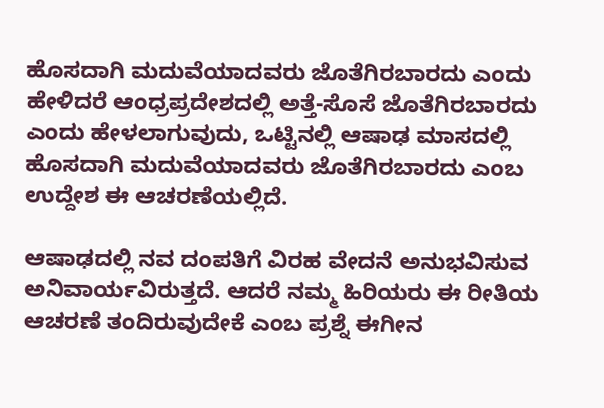ಹೊಸದಾಗಿ ಮದುವೆಯಾದವರು ಜೊತೆಗಿರಬಾರದು ಎಂದು ಹೇಳಿದರೆ ಆಂಧ್ರಪ್ರದೇಶದಲ್ಲಿ ಅತ್ತೆ-ಸೊಸೆ ಜೊತೆಗಿರಬಾರದು ಎಂದು ಹೇಳಲಾಗುವುದು, ಒಟ್ಟಿನಲ್ಲಿ ಆಷಾಢ ಮಾಸದಲ್ಲಿ ಹೊಸದಾಗಿ ಮದುವೆಯಾದವರು ಜೊತೆಗಿರಬಾರದು ಎಂಬ ಉದ್ದೇಶ ಈ ಆಚರಣೆಯಲ್ಲಿದೆ.

ಆಷಾಢದಲ್ಲಿ ನವ ದಂಪತಿಗೆ ವಿರಹ ವೇದನೆ ಅನುಭವಿಸುವ ಅನಿವಾರ್ಯವಿರುತ್ತದೆ. ಆದರೆ ನಮ್ಮ ಹಿರಿಯರು ಈ ರೀತಿಯ ಆಚರಣೆ ತಂದಿರುವುದೇಕೆ ಎಂಬ ಪ್ರಶ್ನೆ ಈಗೀನ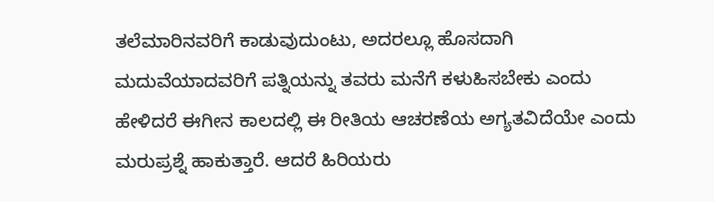ತಲೆಮಾರಿನವರಿಗೆ ಕಾಡುವುದುಂಟು, ಅದರಲ್ಲೂ ಹೊಸದಾಗಿ ಮದುವೆಯಾದವರಿಗೆ ಪತ್ನಿಯನ್ನು ತವರು ಮನೆಗೆ ಕಳುಹಿಸಬೇಕು ಎಂದು ಹೇಳಿದರೆ ಈಗೀನ ಕಾಲದಲ್ಲಿ ಈ ರೀತಿಯ ಆಚರಣೆಯ ಅಗ್ಯತವಿದೆಯೇ ಎಂದು ಮರುಪ್ರಶ್ನೆ ಹಾಕುತ್ತಾರೆ. ಆದರೆ ಹಿರಿಯರು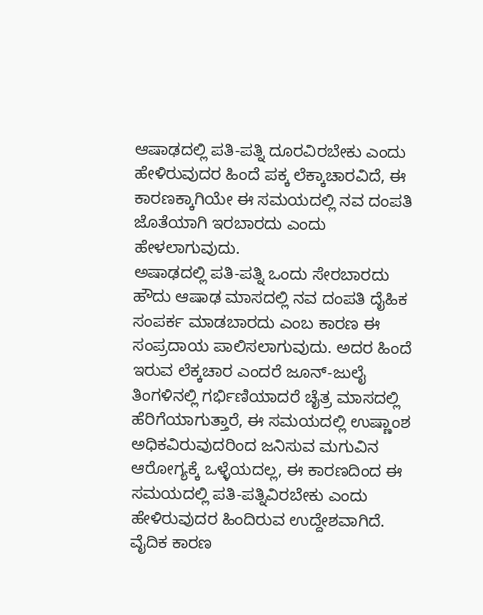ಆಷಾಢದಲ್ಲಿ ಪತಿ-ಪತ್ನಿ ದೂರವಿರಬೇಕು ಎಂದು ಹೇಳಿರುವುದರ ಹಿಂದೆ ಪಕ್ಕ ಲೆಕ್ಕಾಚಾರವಿದೆ, ಈ ಕಾರಣಕ್ಕಾಗಿಯೇ ಈ ಸಮಯದಲ್ಲಿ ನವ ದಂಪತಿ ಜೊತೆಯಾಗಿ ಇರಬಾರದು ಎಂದು ಹೇಳಲಾಗುವುದು.
ಅಷಾಢದಲ್ಲಿ ಪತಿ-ಪತ್ನಿ ಒಂದು ಸೇರಬಾರದು
ಹೌದು ಆಷಾಢ ಮಾಸದಲ್ಲಿ ನವ ದಂಪತಿ ದೈಹಿಕ ಸಂಪರ್ಕ ಮಾಡಬಾರದು ಎಂಬ ಕಾರಣ ಈ ಸಂಪ್ರದಾಯ ಪಾಲಿಸಲಾಗುವುದು. ಅದರ ಹಿಂದೆ ಇರುವ ಲೆಕ್ಕಚಾರ ಎಂದರೆ ಜೂನ್-ಜುಲೈ ತಿಂಗಳಿನಲ್ಲಿ ಗರ್ಭಿಣಿಯಾದರೆ ಚೈತ್ರ ಮಾಸದಲ್ಲಿ ಹೆರಿಗೆಯಾಗುತ್ತಾರೆ, ಈ ಸಮಯದಲ್ಲಿ ಉಷ್ಣಾಂಶ ಅಧಿಕವಿರುವುದರಿಂದ ಜನಿಸುವ ಮಗುವಿನ ಆರೋಗ್ಯಕ್ಕೆ ಒಳ್ಳೆಯದಲ್ಲ, ಈ ಕಾರಣದಿಂದ ಈ ಸಮಯದಲ್ಲಿ ಪತಿ-ಪತ್ನಿವಿರಬೇಕು ಎಂದು ಹೇಳಿರುವುದರ ಹಿಂದಿರುವ ಉದ್ದೇಶವಾಗಿದೆ.
ವೈದಿಕ ಕಾರಣ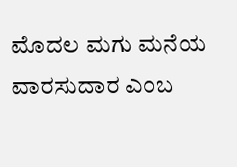ಮೊದಲ ಮಗು ಮನೆಯ ವಾರಸುದಾರ ಎಂಬ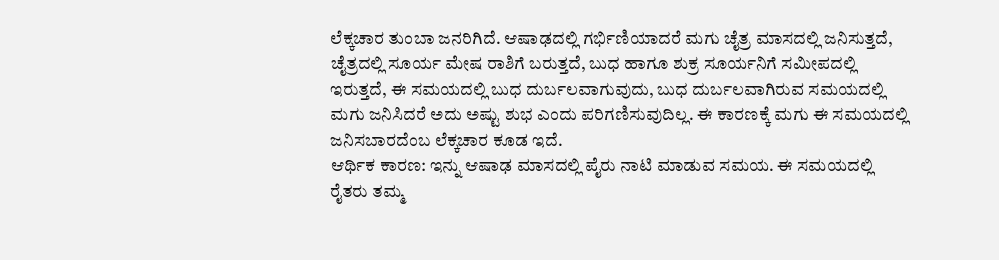ಲೆಕ್ಕಚಾರ ತುಂಬಾ ಜನರಿಗಿದೆ. ಆಷಾಢದಲ್ಲಿ ಗರ್ಭಿಣಿಯಾದರೆ ಮಗು ಚೈತ್ರ ಮಾಸದಲ್ಲಿ ಜನಿಸುತ್ತದೆ, ಚೈತ್ರದಲ್ಲಿ ಸೂರ್ಯ ಮೇಷ ರಾಶಿಗೆ ಬರುತ್ತದೆ, ಬುಧ ಹಾಗೂ ಶುಕ್ರ ಸೂರ್ಯನಿಗೆ ಸಮೀಪದಲ್ಲಿ ಇರುತ್ತದೆ, ಈ ಸಮಯದಲ್ಲಿ ಬುಧ ದುರ್ಬಲವಾಗುವುದು, ಬುಧ ದುರ್ಬಲವಾಗಿರುವ ಸಮಯದಲ್ಲಿ ಮಗು ಜನಿಸಿದರೆ ಅದು ಅಷ್ಟು ಶುಭ ಎಂದು ಪರಿಗಣಿಸುವುದಿಲ್ಲ. ಈ ಕಾರಣಕ್ಕೆ ಮಗು ಈ ಸಮಯದಲ್ಲಿ ಜನಿಸಬಾರದೆಂಬ ಲೆಕ್ಕಚಾರ ಕೂಡ ಇದೆ.
ಆರ್ಥಿಕ ಕಾರಣ: ಇನ್ನು ಆಷಾಢ ಮಾಸದಲ್ಲಿ ಪೈರು ನಾಟಿ ಮಾಡುವ ಸಮಯ. ಈ ಸಮಯದಲ್ಲಿ ರೈತರು ತಮ್ಮ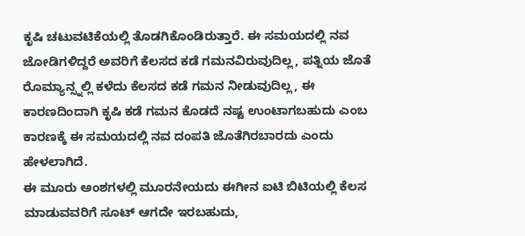ಕೃಷಿ ಚಟುವಟಿಕೆಯಲ್ಲಿ ತೊಡಗಿಕೊಂಡಿರುತ್ತಾರೆ. ಈ ಸಮಯದಲ್ಲಿ ನವ ಜೋಡಿಗಳಿದ್ದರೆ ಅವರಿಗೆ ಕೆಲಸದ ಕಡೆ ಗಮನವಿರುವುದಿಲ್ಲ, ಪತ್ನಿಯ ಜೊತೆ ರೊಮ್ಯಾನ್ಸ್ನಲ್ಲಿ ಕಳೆದು ಕೆಲಸದ ಕಡೆ ಗಮನ ನೀಡುವುದಿಲ್ಲ, ಈ ಕಾರಣದಿಂದಾಗಿ ಕೃಷಿ ಕಡೆ ಗಮನ ಕೊಡದೆ ನಷ್ಟ ಉಂಟಾಗಬಹುದು ಎಂಬ ಕಾರಣಕ್ಕೆ ಈ ಸಮಯದಲ್ಲಿ ನವ ದಂಪತಿ ಜೊತೆಗಿರಬಾರದು ಎಂದು ಹೇಳಲಾಗಿದೆ.
ಈ ಮೂರು ಅಂಶಗಳಲ್ಲಿ ಮೂರನೇಯದು ಈಗೀನ ಐಟಿ ಬಿಟಿಯಲ್ಲಿ ಕೆಲಸ ಮಾಡುವವರಿಗೆ ಸೂಟ್ ಆಗದೇ ಇರಬಹುದು,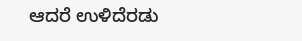ಆದರೆ ಉಳಿದೆರಡು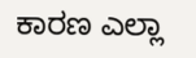ಕಾರಣ ಎಲ್ಲಾ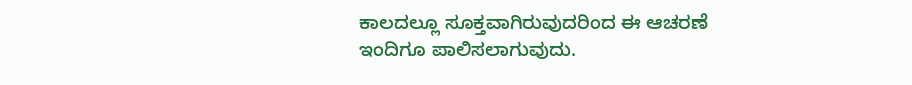ಕಾಲದಲ್ಲೂ ಸೂಕ್ತವಾಗಿರುವುದರಿಂದ ಈ ಆಚರಣೆ ಇಂದಿಗೂ ಪಾಲಿಸಲಾಗುವುದು.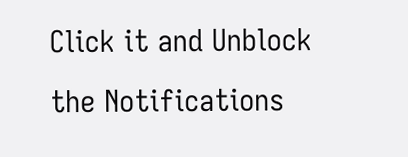Click it and Unblock the Notifications